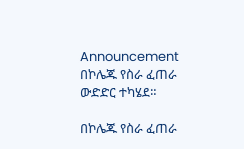Announcement በኮሌጁ የስራ ፈጠራ ውድድር ተካሄደ።

በኮሌጁ የስራ ፈጠራ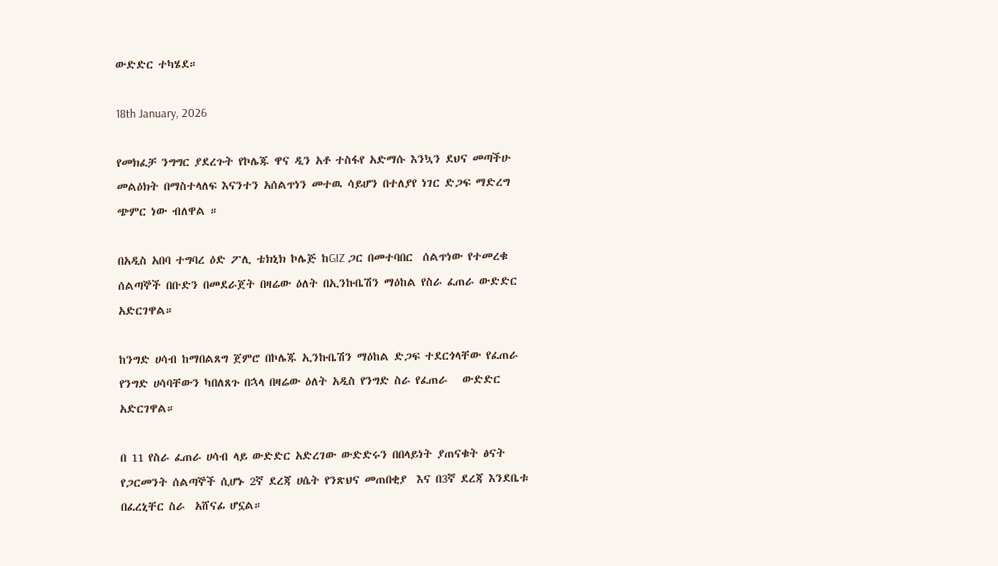ውድድር ተካሄደ።

18th January, 2026

የመክፈቻ ንግግር ያደረጉት የኮሌጁ ዋና ዲን አቶ ተስፋየ አድማሱ እንኳን ደህና መጣችሁ መልዕክት በማስተላለፍ እናንተን አሰልጥነን መተዉ ሳይሆን በተለያየ ነገር ድጋፍ ማድረግ ጭምር ነው ብለዋል ።

በአዲስ አበባ ተግባረ ዕድ ፖሊ ቴክኒክ ኮሌጅ ከGIZ ጋር በመተባበር  ሰልጥነው የተመረቁ ሰልጣኞች በቡድን በመደራጀት በዛሬው ዕለት በኢንኩቤሽን ማዕከል የስራ ፈጠራ ውድድር አድርገዋል።

ከንግድ ሀሳብ ከማበልጸግ ጀምሮ በኮሌጁ ኢንኩቤሽን ማዕከል ድጋፍ ተደርጎላቸው የፈጠራ የንግድ ሀሳባቸውን ካበለጸጉ በኋላ በዛሬው ዕለት አዲስ የንግድ ስራ የፈጠራ   ውድድር አድርገዋል።

በ 11 የስራ ፈጠራ ሀሳብ ላይ ውድድር አድረገው ውድድሩን በበላይነት ያጠናቁት ፅናት የጋርመንት ሰልጣኞች ሲሆኑ 2ኛ ደረጃ ሀሴት የንጽህና መጠበቂያ  እና በ3ኛ ደረጃ እንደቤቱ በፈረኒቸር ስራ  አሸናፊ ሆኗል።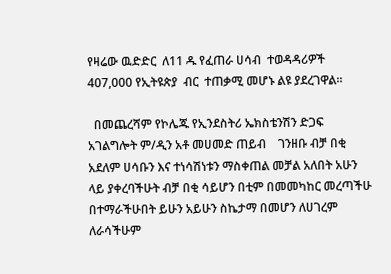የዛሬው ዉድድር  ለ11 ዱ የፈጠራ ሀሳብ  ተወዳዳሪዎች 407,000 የኢትዩጵያ  ብር  ተጠቃሚ መሆኑ ልዩ ያደረገዋል።

  በመጨረሻም የኮሌጁ የኢንደስትሪ ኤክስቴንሽን ድጋፍ አገልግሎት ም/ዲን አቶ መሀመድ ጠይብ    ገንዘቡ ብቻ በቂ አደለም ሀሳቡን እና ተነሳሽነቱን ማስቀጠል መቻል አለበት አሁን ላይ ያቀረባችሁት ብቻ በቂ ሳይሆን በቲም በመመካከር መረጣችሁ በተማራችሁበት ይሁን አይሁን ስኬታማ በመሆን ለሀገረም ለራሳችሁም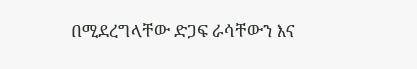በሚደረግላቸው ድጋፍ ራሳቸውን እና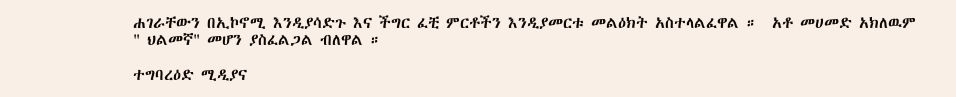ሐገራቸውን በኢኮኖሚ እንዲያሳድጉ እና ችግር ፈቺ ምርቶችን እንዲያመርቱ መልዕክት አስተላልፈዋል ።  አቶ መሀመድ አክለዉም " ህልመኛ" መሆን ያስፈልጋል ብለዋል ።

ተግባረዕድ ሚዲያና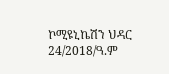ኮሚዩኒኬሽን ህዳር 24/2018/ዓ.ም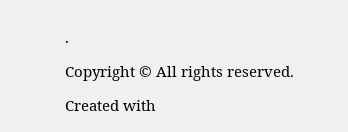.

Copyright © All rights reserved.

Created with